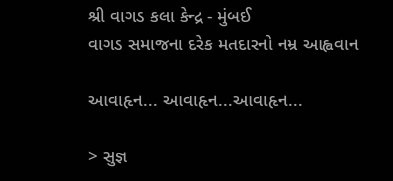શ્રી વાગડ કલા કેન્દ્ર - મુંબઈ
વાગડ સમાજના દરેક મતદારનો નમ્ર આહ્વવાન

આવાહૃન... આવાહૃન...આવાહૃન...

> સુજ્ઞ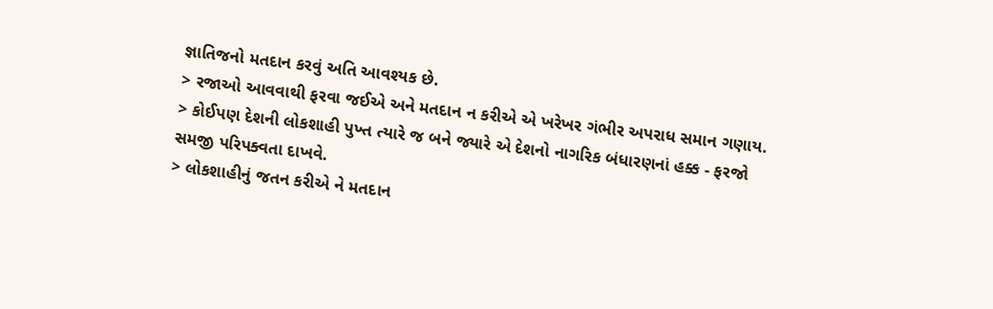જ્ઞાતિજનો મતદાન કરવું અતિ આવશ્યક છે.
> રજાઓ આવવાથી ફરવા જઈએ અને મતદાન ન કરીએ એ ખરેખર ગંભીર અપરાધ સમાન ગણાય.
> કોઈપણ દેશની લોકશાહી પુખ્ત ત્યારે જ બને જ્યારે એ દેશનો નાગરિક બંધારણનાં હક્ક - ફરજો સમજી પરિપક્વતા દાખવે.
> લોકશાહીનું જતન કરીએ ને મતદાન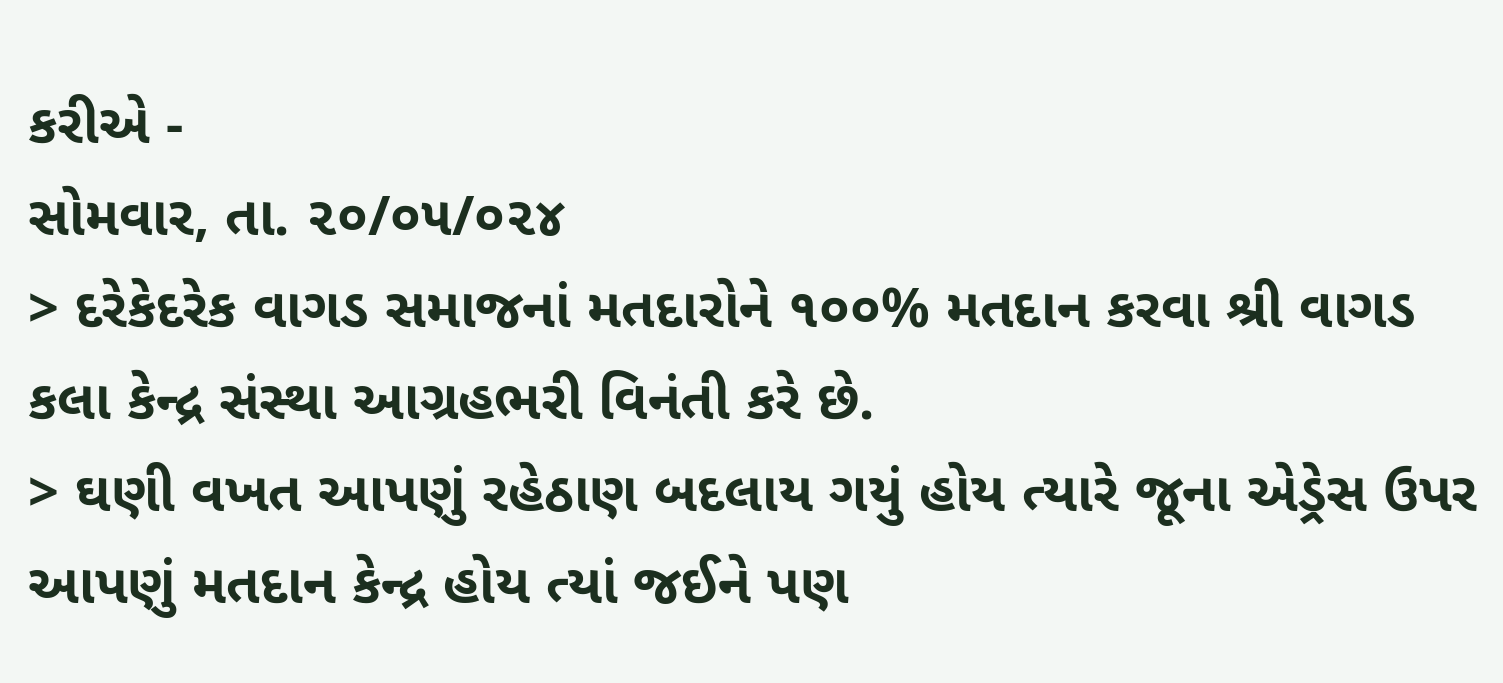કરીએ -
સોમવાર, તા. ૨૦/૦૫/૦૨૪
> દરેકેદરેક વાગડ સમાજનાં મતદારોને ૧૦૦% મતદાન કરવા શ્રી વાગડ કલા કેન્દ્ર સંસ્થા આગ્રહભરી વિનંતી કરે છે.
> ઘણી વખત આપણું રહેઠાણ બદલાય ગયું હોય ત્યારે જૂના એડ્રેસ ઉપર આપણું મતદાન કેન્દ્ર હોય ત્યાં જઈને પણ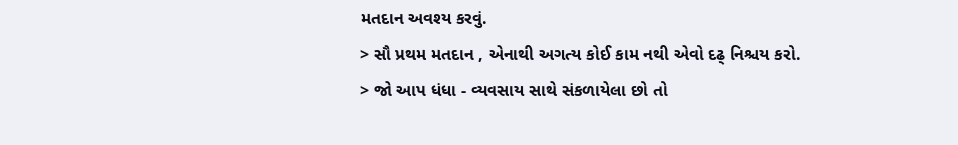મતદાન અવશ્ય કરવું.
> સૌ પ્રથમ મતદાન , એનાથી અગત્ય કોઈ કામ નથી એવો દઢ્ નિશ્ચય કરો.
> જો આપ ધંધા - વ્યવસાય સાથે સંકળાયેલા છો તો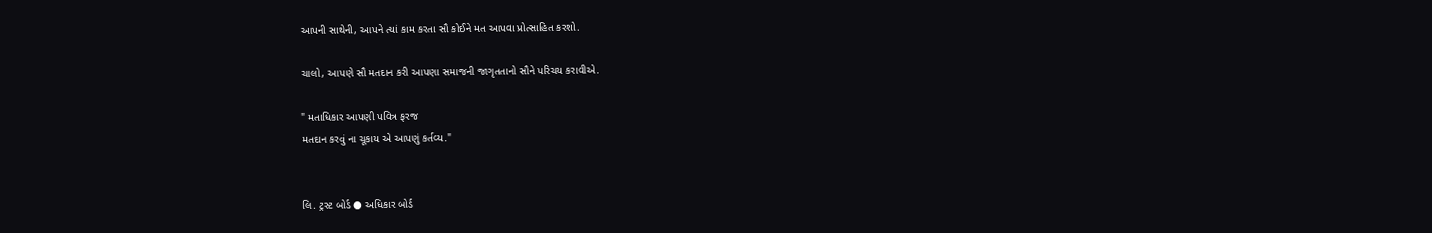આપની સાથેની, આપને ત્યાં કામ કરતા સૌ કોઈને મત આપવા પ્રોત્સાહિત કરશો.

ચાલો, આપણે સૌ મતદાન કરી આપણા સમાજની જાગૃતતાનો સૌને પરિચય કરાવીએ.

" મતાધિકાર આપણી પવિત્ર ફરજ
મતદાન કરવું ના ચૂકાય એ આપણું કર્તવ્ય."


લિ. ટ્રસ્ટ બોર્ડ ● અધિકાર બોર્ડ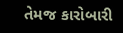તેમજ કારોબારી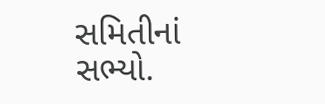સમિતીનાં સભ્યો.